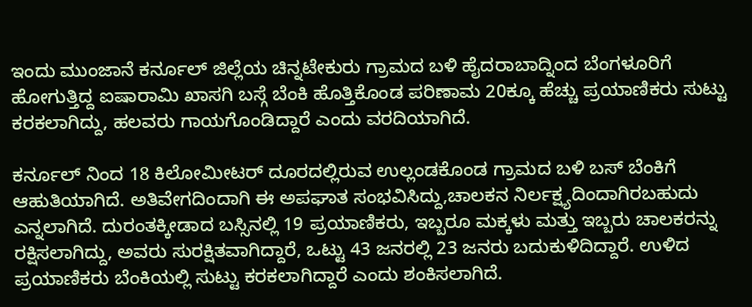ಇಂದು ಮುಂಜಾನೆ ಕರ್ನೂಲ್ ಜಿಲ್ಲೆಯ ಚಿನ್ನಟೇಕುರು ಗ್ರಾಮದ ಬಳಿ ಹೈದರಾಬಾದ್ನಿಂದ ಬೆಂಗಳೂರಿಗೆ ಹೋಗುತ್ತಿದ್ದ ಐಷಾರಾಮಿ ಖಾಸಗಿ ಬಸ್ಗೆ ಬೆಂಕಿ ಹೊತ್ತಿಕೊಂಡ ಪರಿಣಾಮ 20ಕ್ಕೂ ಹೆಚ್ಚು ಪ್ರಯಾಣಿಕರು ಸುಟ್ಟು ಕರಕಲಾಗಿದ್ದು, ಹಲವರು ಗಾಯಗೊಂಡಿದ್ದಾರೆ ಎಂದು ವರದಿಯಾಗಿದೆ.

ಕರ್ನೂಲ್ ನಿಂದ 18 ಕಿಲೋಮೀಟರ್ ದೂರದಲ್ಲಿರುವ ಉಲ್ಲಂಡಕೊಂಡ ಗ್ರಾಮದ ಬಳಿ ಬಸ್ ಬೆಂಕಿಗೆ ಆಹುತಿಯಾಗಿದೆ. ಅತಿವೇಗದಿಂದಾಗಿ ಈ ಅಪಘಾತ ಸಂಭವಿಸಿದ್ದು,ಚಾಲಕನ ನಿರ್ಲಕ್ಷ್ಯದಿಂದಾಗಿರಬಹುದು ಎನ್ನಲಾಗಿದೆ. ದುರಂತಕ್ಕೀಡಾದ ಬಸ್ಸಿನಲ್ಲಿ 19 ಪ್ರಯಾಣಿಕರು, ಇಬ್ಬರೂ ಮಕ್ಕಳು ಮತ್ತು ಇಬ್ಬರು ಚಾಲಕರನ್ನು ರಕ್ಷಿಸಲಾಗಿದ್ದು, ಅವರು ಸುರಕ್ಷಿತವಾಗಿದ್ದಾರೆ, ಒಟ್ಟು 43 ಜನರಲ್ಲಿ 23 ಜನರು ಬದುಕುಳಿದಿದ್ದಾರೆ. ಉಳಿದ ಪ್ರಯಾಣಿಕರು ಬೆಂಕಿಯಲ್ಲಿ ಸುಟ್ಟು ಕರಕಲಾಗಿದ್ದಾರೆ ಎಂದು ಶಂಕಿಸಲಾಗಿದೆ.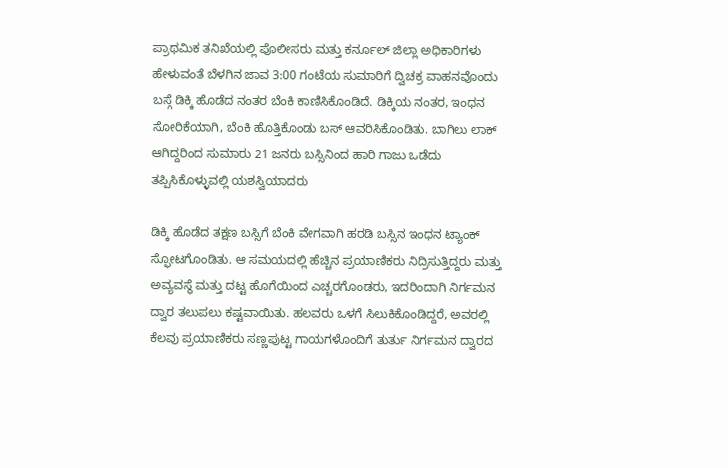ಪ್ರಾಥಮಿಕ ತನಿಖೆಯಲ್ಲಿ ಪೊಲೀಸರು ಮತ್ತು ಕರ್ನೂಲ್ ಜಿಲ್ಲಾ ಅಧಿಕಾರಿಗಳು ಹೇಳುವಂತೆ ಬೆಳಗಿನ ಜಾವ 3:00 ಗಂಟೆಯ ಸುಮಾರಿಗೆ ದ್ವಿಚಕ್ರ ವಾಹನವೊಂದು ಬಸ್ಗೆ ಡಿಕ್ಕಿ ಹೊಡೆದ ನಂತರ ಬೆಂಕಿ ಕಾಣಿಸಿಕೊಂಡಿದೆ. ಡಿಕ್ಕಿಯ ನಂತರ, ಇಂಧನ ಸೋರಿಕೆಯಾಗಿ, ಬೆಂಕಿ ಹೊತ್ತಿಕೊಂಡು ಬಸ್ ಆವರಿಸಿಕೊಂಡಿತು. ಬಾಗಿಲು ಲಾಕ್ ಆಗಿದ್ದರಿಂದ ಸುಮಾರು 21 ಜನರು ಬಸ್ಸಿನಿಂದ ಹಾರಿ ಗಾಜು ಒಡೆದು ತಪ್ಪಿಸಿಕೊಳ್ಳುವಲ್ಲಿ ಯಶಸ್ವಿಯಾದರು

ಡಿಕ್ಕಿ ಹೊಡೆದ ತಕ್ಷಣ ಬಸ್ಸಿಗೆ ಬೆಂಕಿ ವೇಗವಾಗಿ ಹರಡಿ ಬಸ್ಸಿನ ಇಂಧನ ಟ್ಯಾಂಕ್ ಸ್ಫೋಟಗೊಂಡಿತು. ಆ ಸಮಯದಲ್ಲಿ ಹೆಚ್ಚಿನ ಪ್ರಯಾಣಿಕರು ನಿದ್ರಿಸುತ್ತಿದ್ದರು ಮತ್ತು ಅವ್ಯವಸ್ಥೆ ಮತ್ತು ದಟ್ಟ ಹೊಗೆಯಿಂದ ಎಚ್ಚರಗೊಂಡರು, ಇದರಿಂದಾಗಿ ನಿರ್ಗಮನ ದ್ವಾರ ತಲುಪಲು ಕಷ್ಟವಾಯಿತು. ಹಲವರು ಒಳಗೆ ಸಿಲುಕಿಕೊಂಡಿದ್ದರೆ, ಅವರಲ್ಲಿ ಕೆಲವು ಪ್ರಯಾಣಿಕರು ಸಣ್ಣಪುಟ್ಟ ಗಾಯಗಳೊಂದಿಗೆ ತುರ್ತು ನಿರ್ಗಮನ ದ್ವಾರದ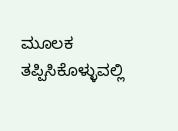ಮೂಲಕ ತಪ್ಪಿಸಿಕೊಳ್ಳುವಲ್ಲಿ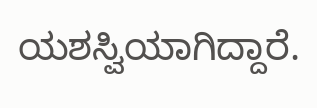ಯಶಸ್ವಿಯಾಗಿದ್ದಾರೆ.